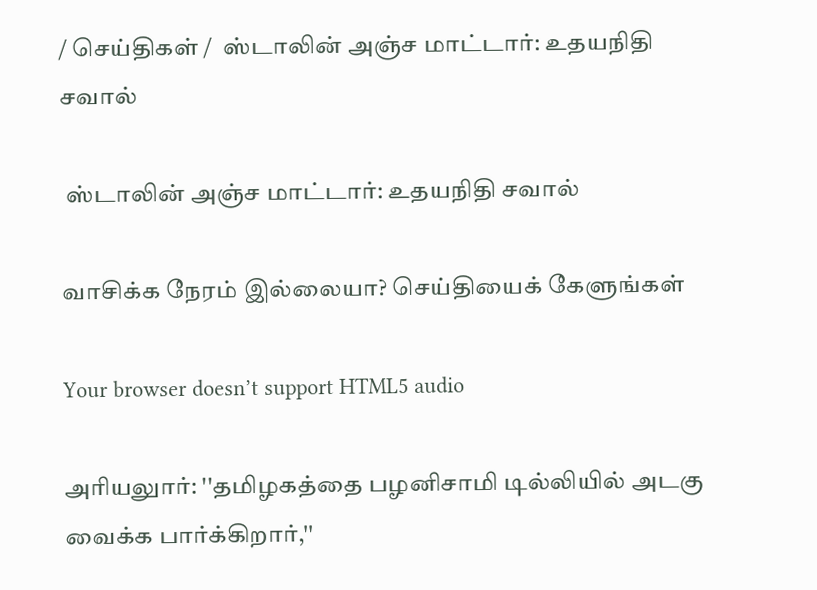/ செய்திகள் /  ஸ்டாலின் அஞ்ச மாட்டார்: உதயநிதி சவால்

 ஸ்டாலின் அஞ்ச மாட்டார்: உதயநிதி சவால்

வாசிக்க நேரம் இல்லையா? செய்தியைக் கேளுங்கள்

Your browser doesn’t support HTML5 audio

அரியலுார்: ''தமிழகத்தை பழனிசாமி டில்லியில் அடகு வைக்க பார்க்கிறார்,''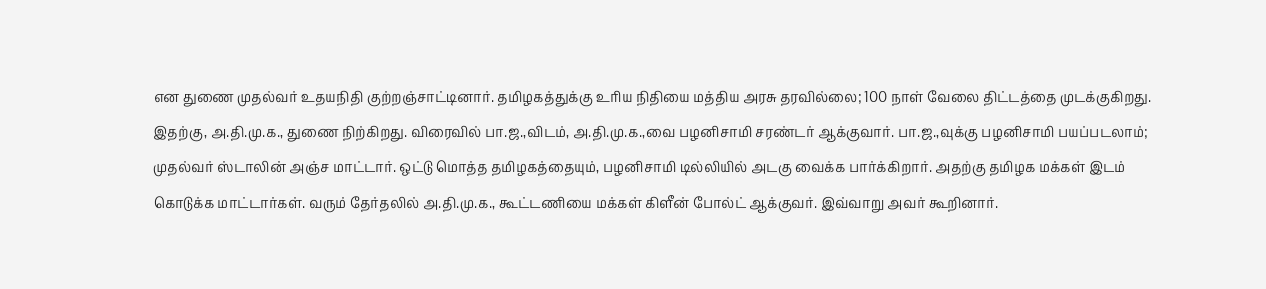என துணை முதல்வர் உதயநிதி குற்றஞ்சாட்டினார். தமிழகத்துக்கு உரிய நிதியை மத்திய அரசு தரவில்லை; 100 நாள் வேலை திட்டத்தை முடக்குகிறது. இதற்கு, அ.தி.மு.க., துணை நிற்கிறது. விரைவில் பா.ஜ.,விடம், அ.தி.மு.க.,வை பழனிசாமி சரண்டர் ஆக்குவார். பா.ஜ.,வுக்கு பழனிசாமி பயப்படலாம்; முதல்வர் ஸ்டாலின் அஞ்ச மாட்டார். ஒட்டு மொத்த தமிழகத்தையும், பழனிசாமி டில்லியில் அடகு வைக்க பார்க்கிறார். அதற்கு தமிழக மக்கள் இடம் கொடுக்க மாட்டார்கள். வரும் தேர்தலில் அ.தி.மு.க., கூட்டணியை மக்கள் கிளீன் போல்ட் ஆக்குவர். இவ்வாறு அவர் கூறினார்.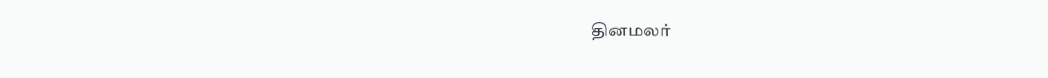தினமலர்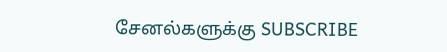சேனல்களுக்கு SUBSCRIBE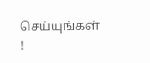செய்யுங்கள் !